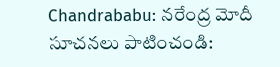Chandrababu: నరేంద్ర మోదీ సూచనలు పాటించండి: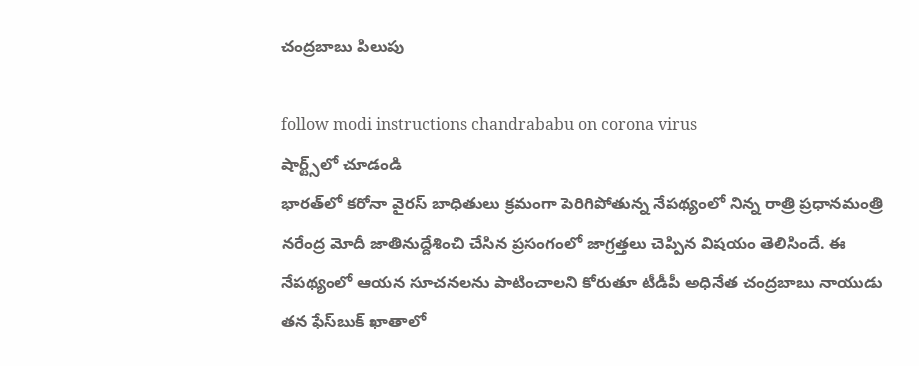చంద్రబాబు పిలుపు

follow modi instructions chandrababu on corona virus
షార్ట్స్‌లో చూడండి
భారత్‌లో కరోనా వైరస్‌ బాధితులు క్రమంగా పెరిగిపోతున్న నేపథ్యంలో నిన్న రాత్రి ప్రధానమంత్రి నరేంద్ర మోదీ జాతినుద్దేశించి చేసిన ప్రసంగంలో జాగ్రత్తలు చెప్పిన విషయం తెలిసిందే. ఈ నేపథ్యంలో ఆయన సూచనలను పాటించాలని కోరుతూ టీడీపీ అధినేత చంద్రబాబు నాయుడు తన ఫేస్‌బుక్‌ ఖాతాలో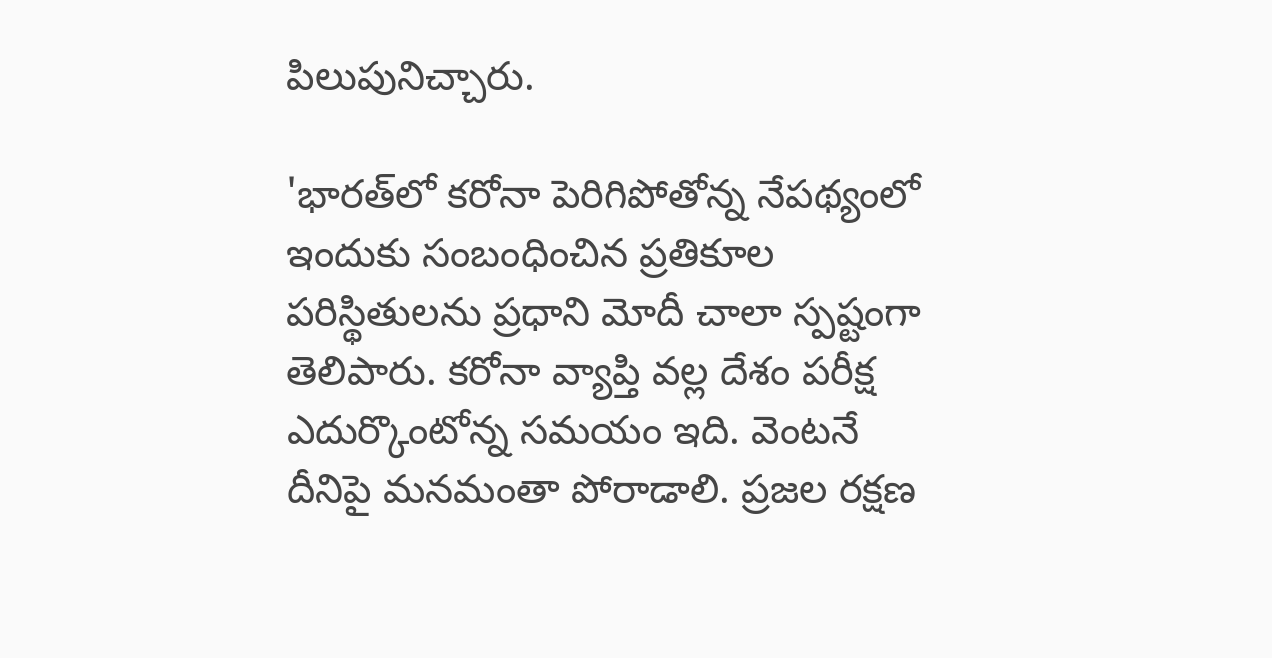పిలుపునిచ్చారు.

'భారత్‌లో కరోనా పెరిగిపోతోన్న నేపథ్యంలో ఇందుకు సంబంధించిన ప్రతికూల పరిస్థితులను ప్రధాని మోదీ చాలా స్పష్టంగా తెలిపారు. కరోనా వ్యాప్తి వల్ల దేశం పరీక్ష ఎదుర్కొంటోన్న సమయం ఇది. వెంటనే దీనిపై మనమంతా పోరాడాలి. ప్రజల రక్షణ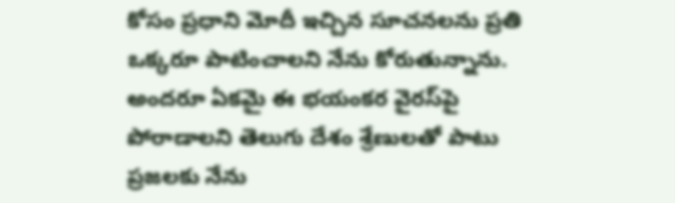కోసం ప్రధాని మోదీ ఇచ్చిన సూచనలను ప్రతి ఒక్కరూ పాటించాలని నేను కోరుతున్నాను. అందరూ ఏకమై ఈ భయంకర వైరస్‌పై పోరాడాలని తెలుగు దేశం శ్రేణులతో పాటు ప్రజలకు నేను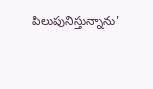పిలుపునిస్తున్నాను'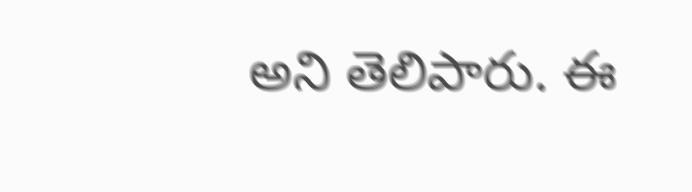అని తెలిపారు. ఈ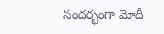సందర్భంగా మోదీ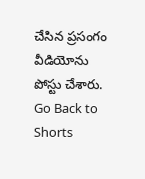చేసిన ప్రసంగం వీడియోను పోస్టు చేశారు.
Go Back to Shorts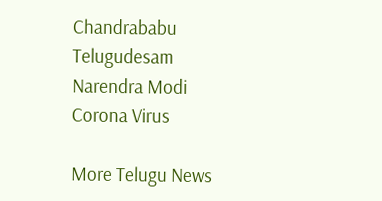Chandrababu
Telugudesam
Narendra Modi
Corona Virus

More Telugu News